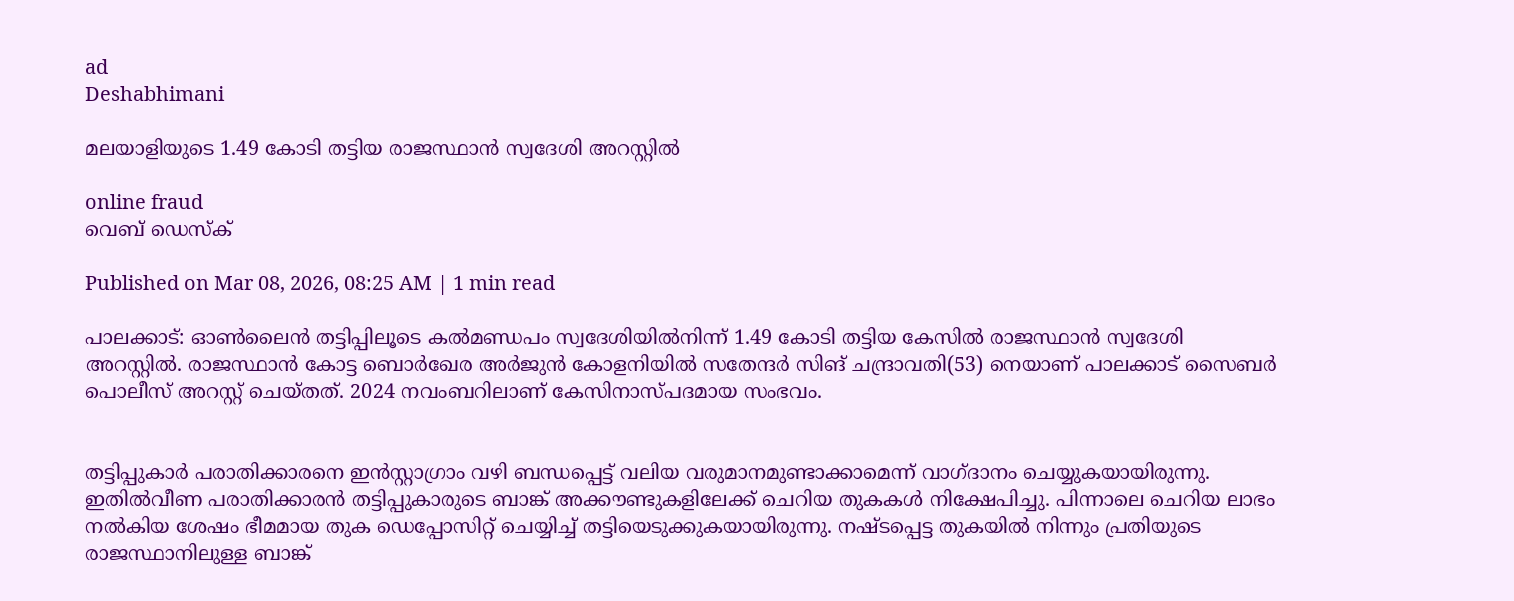ad
Deshabhimani

മലയാളിയുടെ 1.49 കോടി തട്ടിയ രാജസ്ഥാൻ സ്വദേശി അറസ്റ്റിൽ

online fraud
വെബ് ഡെസ്ക്

Published on Mar 08, 2026, 08:25 AM | 1 min read

പാലക്കാട്: ഓൺലൈൻ തട്ടിപ്പിലൂടെ കൽമണ്ഡപം സ്വദേശിയിൽനിന്ന്‌ 1.49 കോടി തട്ടിയ കേസിൽ രാജസ്ഥാൻ സ്വദേശി അറസ്റ്റിൽ. രാജസ്ഥാൻ കോട്ട ബൊർഖേര അർജുൻ കോളനിയിൽ സതേന്ദർ സിങ്‌ ചന്ദ്രാവതി(53) നെയാണ് പാലക്കാട് സൈബർ പൊലീസ് അറസ്റ്റ് ചെയ്തത്. 2024 നവംബറിലാണ് കേസിനാസ്പദമായ സംഭവം.


തട്ടിപ്പുകാർ പരാതിക്കാരനെ ഇൻസ്റ്റാഗ്രാം വഴി ബന്ധപ്പെട്ട് വലിയ വരുമാനമുണ്ടാക്കാമെന്ന് വാഗ്ദാനം ചെയ്യുകയായിരുന്നു. ഇതിൽവീണ പരാതിക്കാരൻ തട്ടിപ്പുകാരുടെ ബാങ്ക് അക്കൗണ്ടുകളിലേക്ക് ചെറിയ തുകകൾ നിക്ഷേപിച്ചു. പിന്നാലെ ചെറിയ ലാഭം നൽകിയ ശേഷം ഭീമമായ തുക ഡെപ്പോസിറ്റ് ചെയ്യിച്ച് തട്ടിയെടുക്കുകയായിരുന്നു. നഷ്ടപ്പെട്ട തുകയിൽ നിന്നും പ്രതിയുടെ രാജസ്ഥാനിലുള്ള ബാങ്ക്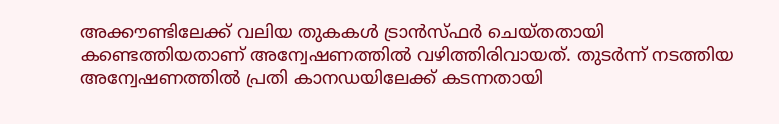അക്കൗണ്ടിലേക്ക് വലിയ തുകകൾ ട്രാൻസ്ഫർ ചെയ്തതായി കണ്ടെത്തിയതാണ് അന്വേഷണത്തിൽ വഴിത്തിരിവായത്. തുടർന്ന് നടത്തിയ അന്വേഷണത്തിൽ പ്രതി കാനഡയിലേക്ക് കടന്നതായി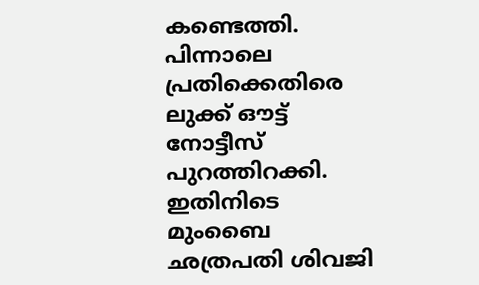കണ്ടെത്തി. പിന്നാലെ പ്രതിക്കെതിരെ ലുക്ക് ഔട്ട് നോട്ടീസ് പുറത്തിറക്കി. ഇതിനിടെ മുംബൈ ഛത്രപതി ശിവജി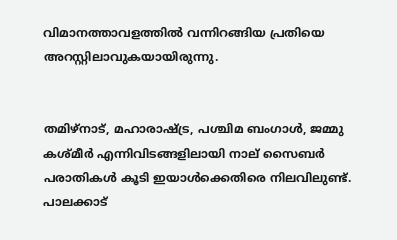വിമാനത്താവളത്തിൽ വന്നിറങ്ങിയ പ്രതിയെ അറസ്റ്റിലാവുകയായിരുന്നു.


തമിഴ്നാട്, മഹാരാഷ്ട്ര, പശ്ചിമ ബംഗാൾ, ജമ്മു കശ്മീർ എന്നിവിടങ്ങളിലായി നാല്‌ സൈബർ പരാതികൾ കൂടി ഇയാൾക്കെതിരെ നിലവിലുണ്ട്. പാലക്കാട്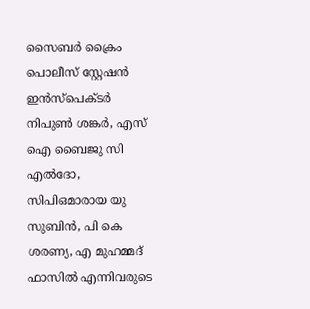സൈബർ ക്രൈം പൊലീസ് സ്റ്റേഷൻ ഇൻസ്പെക്ടർ നിപുൺ ശങ്കർ, എസ്‌ ഐ ബൈജു സി എൽദോ, സിപിഒമാരായ യു സുബിൻ, പി കെ ശരണ്യ, എ മുഹമ്മദ് ഫാസിൽ എന്നിവരുടെ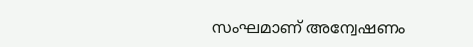സംഘമാണ് അന്വേഷണം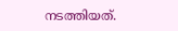നടത്തിയത്.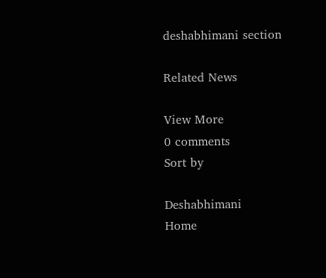deshabhimani section

Related News

View More
0 comments
Sort by

Deshabhimani
Home